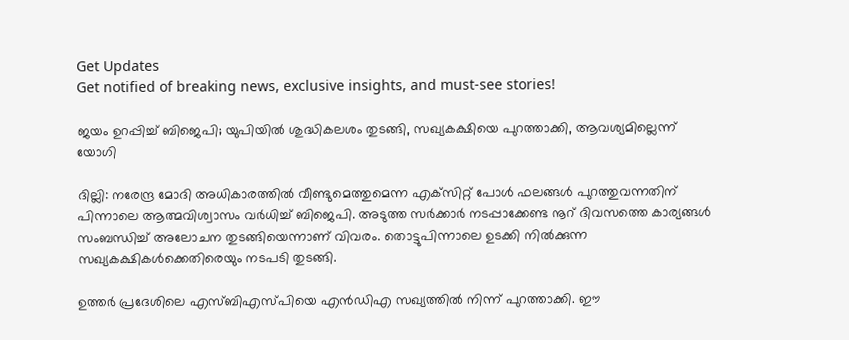Get Updates
Get notified of breaking news, exclusive insights, and must-see stories!

ജയം ഉറപ്പിച്ച് ബിജെപി; യുപിയില്‍ ശുദ്ധികലശം തുടങ്ങി, സഖ്യകക്ഷിയെ പുറത്താക്കി, ആവശ്യമില്ലെന്ന് യോഗി

ദില്ലി: നരേന്ദ്ര മോദി അധികാരത്തില്‍ വീണ്ടുമെത്തുമെന്ന എക്‌സിറ്റ് പോള്‍ ഫലങ്ങള്‍ പുറത്തുവന്നതിന് പിന്നാലെ ആത്മവിശ്വാസം വര്‍ധിച്ച് ബിജെപി. അടുത്ത സര്‍ക്കാര്‍ നടപ്പാക്കേണ്ട നൂറ് ദിവസത്തെ കാര്യങ്ങള്‍ സംബന്ധിച്ച് അലോചന തുടങ്ങിയെന്നാണ് വിവരം. തൊട്ടുപിന്നാലെ ഉടക്കി നില്‍ക്കുന്ന സഖ്യകക്ഷികള്‍ക്കെതിരെയും നടപടി തുടങ്ങി.

ഉത്തര്‍ പ്രദേശിലെ എസ്ബിഎസ്പിയെ എന്‍ഡിഎ സഖ്യത്തില്‍ നിന്ന് പുറത്താക്കി. ഈ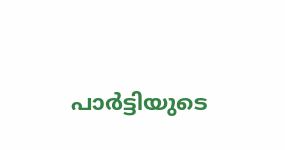പാര്‍ട്ടിയുടെ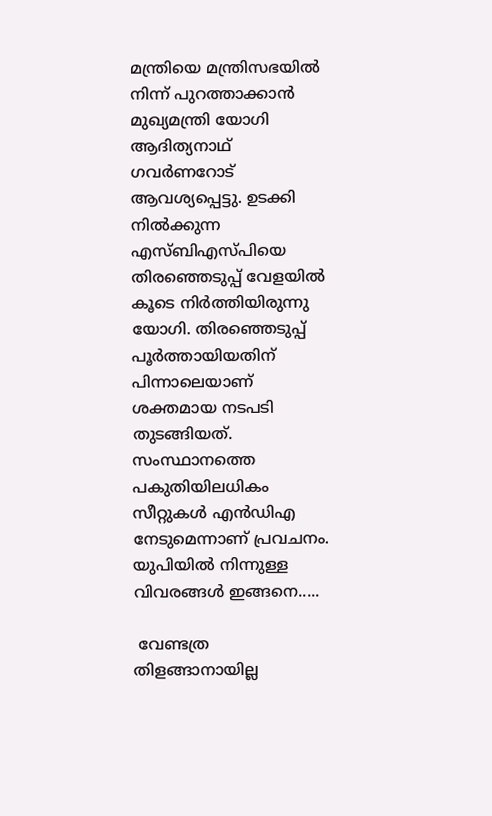മന്ത്രിയെ മന്ത്രിസഭയില്‍ നിന്ന് പുറത്താക്കാന്‍ മുഖ്യമന്ത്രി യോഗി ആദിത്യനാഥ് ഗവര്‍ണറോട് ആവശ്യപ്പെട്ടു. ഉടക്കി നില്‍ക്കുന്ന എസ്ബിഎസ്പിയെ തിരഞ്ഞെടുപ്പ് വേളയില്‍ കൂടെ നിര്‍ത്തിയിരുന്നു യോഗി. തിരഞ്ഞെടുപ്പ് പൂര്‍ത്തായിയതിന് പിന്നാലെയാണ് ശക്തമായ നടപടി തുടങ്ങിയത്. സംസ്ഥാനത്തെ പകുതിയിലധികം സീറ്റുകള്‍ എന്‍ഡിഎ നേടുമെന്നാണ് പ്രവചനം. യുപിയില്‍ നിന്നുള്ള വിവരങ്ങള്‍ ഇങ്ങനെ.....

 വേണ്ടത്ര തിളങ്ങാനായില്ല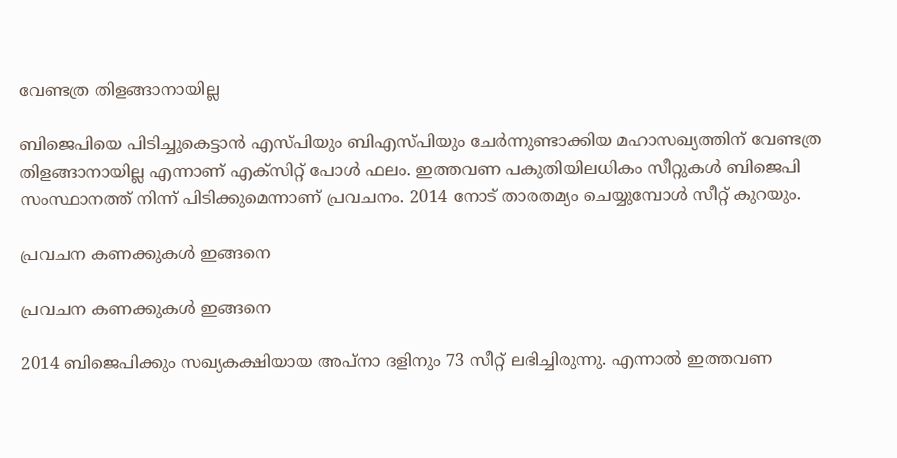വേണ്ടത്ര തിളങ്ങാനായില്ല

ബിജെപിയെ പിടിച്ചുകെട്ടാന്‍ എസ്പിയും ബിഎസ്പിയും ചേര്‍ന്നുണ്ടാക്കിയ മഹാസഖ്യത്തിന് വേണ്ടത്ര തിളങ്ങാനായില്ല എന്നാണ് എക്‌സിറ്റ് പോള്‍ ഫലം. ഇത്തവണ പകുതിയിലധികം സീറ്റുകള്‍ ബിജെപി സംസ്ഥാനത്ത് നിന്ന് പിടിക്കുമെന്നാണ് പ്രവചനം. 2014 നോട് താരതമ്യം ചെയ്യുമ്പോള്‍ സീറ്റ് കുറയും.

പ്രവചന കണക്കുകള്‍ ഇങ്ങനെ

പ്രവചന കണക്കുകള്‍ ഇങ്ങനെ

2014 ബിജെപിക്കും സഖ്യകക്ഷിയായ അപ്‌നാ ദളിനും 73 സീറ്റ് ലഭിച്ചിരുന്നു. എന്നാല്‍ ഇത്തവണ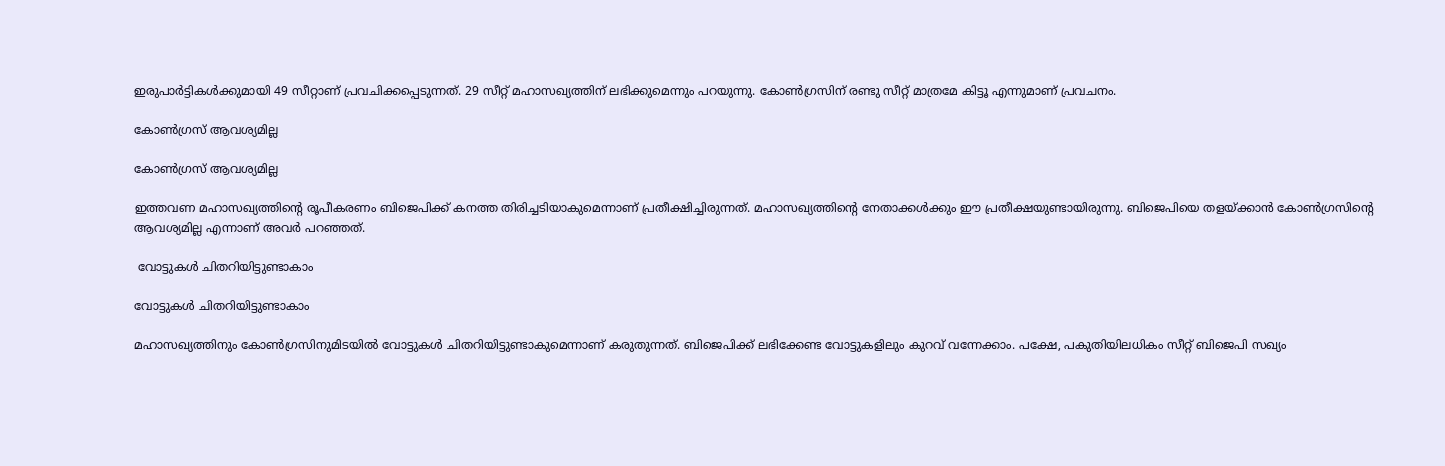ഇരുപാര്‍ട്ടികള്‍ക്കുമായി 49 സീറ്റാണ് പ്രവചിക്കപ്പെടുന്നത്. 29 സീറ്റ് മഹാസഖ്യത്തിന് ലഭിക്കുമെന്നും പറയുന്നു. കോണ്‍ഗ്രസിന് രണ്ടു സീറ്റ് മാത്രമേ കിട്ടൂ എന്നുമാണ് പ്രവചനം.

കോണ്‍ഗ്രസ് ആവശ്യമില്ല

കോണ്‍ഗ്രസ് ആവശ്യമില്ല

ഇത്തവണ മഹാസഖ്യത്തിന്റെ രൂപീകരണം ബിജെപിക്ക് കനത്ത തിരിച്ചടിയാകുമെന്നാണ് പ്രതീക്ഷിച്ചിരുന്നത്. മഹാസഖ്യത്തിന്റെ നേതാക്കള്‍ക്കും ഈ പ്രതീക്ഷയുണ്ടായിരുന്നു. ബിജെപിയെ തളയ്ക്കാന്‍ കോണ്‍ഗ്രസിന്റെ ആവശ്യമില്ല എന്നാണ് അവര്‍ പറഞ്ഞത്.

 വോട്ടുകള്‍ ചിതറിയിട്ടുണ്ടാകാം

വോട്ടുകള്‍ ചിതറിയിട്ടുണ്ടാകാം

മഹാസഖ്യത്തിനും കോണ്‍ഗ്രസിനുമിടയില്‍ വോട്ടുകള്‍ ചിതറിയിട്ടുണ്ടാകുമെന്നാണ് കരുതുന്നത്. ബിജെപിക്ക് ലഭിക്കേണ്ട വോട്ടുകളിലും കുറവ് വന്നേക്കാം. പക്ഷേ, പകുതിയിലധികം സീറ്റ് ബിജെപി സഖ്യം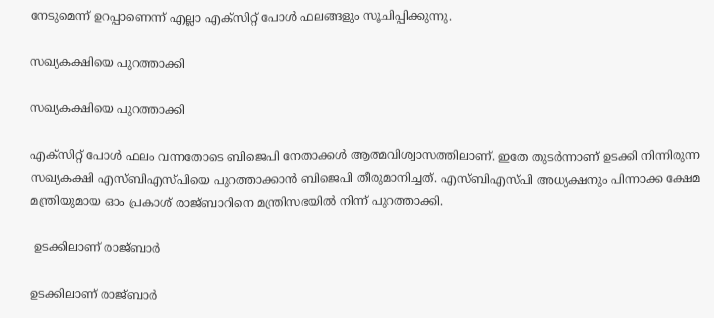നേടുമെന്ന് ഉറപ്പാണെന്ന് എല്ലാ എക്‌സിറ്റ് പോള്‍ ഫലങ്ങളും സൂചിപ്പിക്കുന്നു.

സഖ്യകക്ഷിയെ പുറത്താക്കി

സഖ്യകക്ഷിയെ പുറത്താക്കി

എക്‌സിറ്റ് പോള്‍ ഫലം വന്നതോടെ ബിജെപി നേതാക്കള്‍ ആത്മവിശ്വാസത്തിലാണ്. ഇതേ തുടര്‍ന്നാണ് ഉടക്കി നിന്നിരുന്ന സഖ്യകക്ഷി എസ്ബിഎസ്പിയെ പുറത്താക്കാന്‍ ബിജെപി തീരുമാനിച്ചത്. എസ്ബിഎസ്പി അധ്യക്ഷനും പിന്നാക്ക ക്ഷേമ മന്ത്രിയുമായ ഓം പ്രകാശ് രാജ്ബാറിനെ മന്ത്രിസഭയില്‍ നിന്ന് പുറത്താക്കി.

 ഉടക്കിലാണ് രാജ്ബാര്‍

ഉടക്കിലാണ് രാജ്ബാര്‍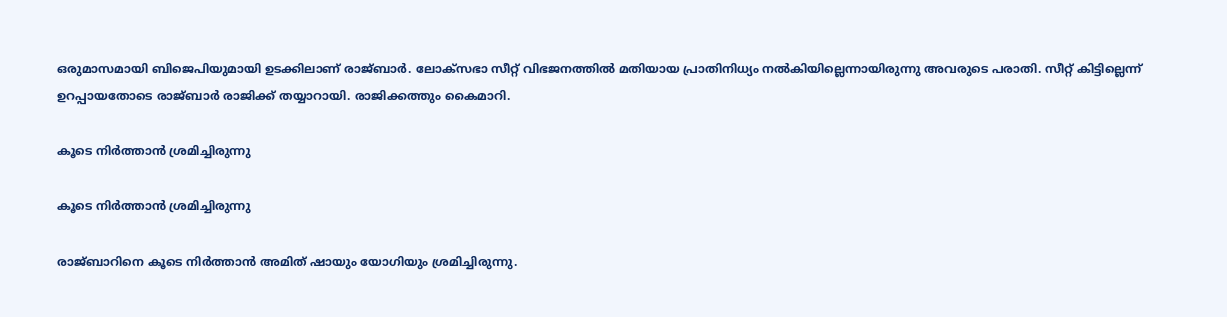ഒരുമാസമായി ബിജെപിയുമായി ഉടക്കിലാണ് രാജ്ബാര്‍. ലോക്‌സഭാ സീറ്റ് വിഭജനത്തില്‍ മതിയായ പ്രാതിനിധ്യം നല്‍കിയില്ലെന്നായിരുന്നു അവരുടെ പരാതി. സീറ്റ് കിട്ടില്ലെന്ന് ഉറപ്പായതോടെ രാജ്ബാര്‍ രാജിക്ക് തയ്യാറായി. രാജിക്കത്തും കൈമാറി.

കൂടെ നിര്‍ത്താന്‍ ശ്രമിച്ചിരുന്നു

കൂടെ നിര്‍ത്താന്‍ ശ്രമിച്ചിരുന്നു

രാജ്ബാറിനെ കൂടെ നിര്‍ത്താന്‍ അമിത് ഷായും യോഗിയും ശ്രമിച്ചിരുന്നു.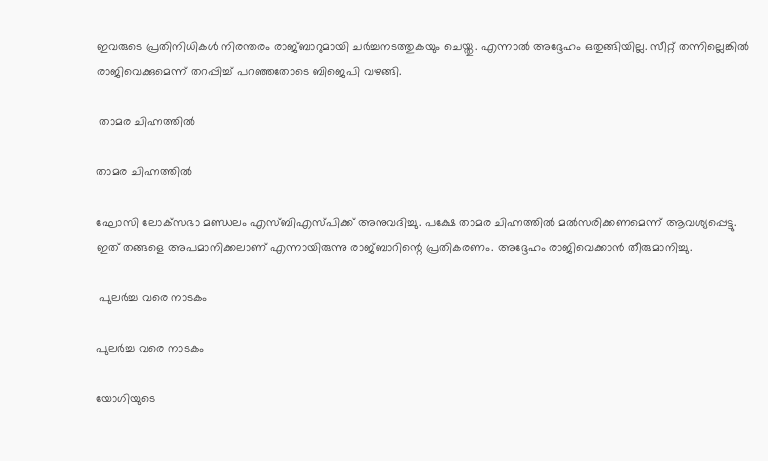ഇവരുടെ പ്രതിനിധികള്‍ നിരന്തരം രാജ്ബാറുമായി ചര്‍ച്ചനടത്തുകയും ചെയ്തു. എന്നാല്‍ അദ്ദേഹം ഒതുങ്ങിയില്ല. സീറ്റ് തന്നില്ലെങ്കില്‍ രാജിവെക്കുമെന്ന് തറപ്പിച്ച് പറഞ്ഞതോടെ ബിജെപി വഴങ്ങി.

 താമര ചിഹ്നത്തില്‍

താമര ചിഹ്നത്തില്‍

ഘോസി ലോക്‌സഭാ മണ്ഡലം എസ്ബിഎസ്പിക്ക് അനുവദിച്ചു. പക്ഷേ താമര ചിഹ്നത്തില്‍ മല്‍സരിക്കണമെന്ന് ആവശ്യപ്പെട്ടു. ഇത് തങ്ങളെ അപമാനിക്കലാണ് എന്നായിരുന്നു രാജ്ബാറിന്റെ പ്രതികരണം. അദ്ദേഹം രാജിവെക്കാന്‍ തീരുമാനിച്ചു.

 പുലര്‍ച്ച വരെ നാടകം

പുലര്‍ച്ച വരെ നാടകം

യോഗിയുടെ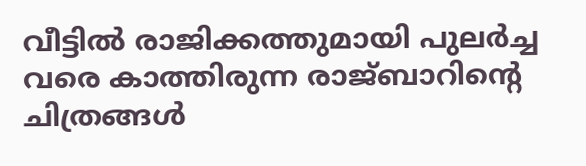വീട്ടില്‍ രാജിക്കത്തുമായി പുലര്‍ച്ച വരെ കാത്തിരുന്ന രാജ്ബാറിന്റെ ചിത്രങ്ങള്‍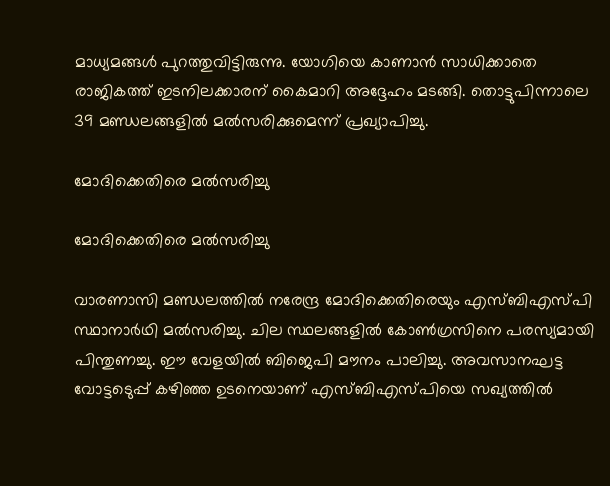മാധ്യമങ്ങള്‍ പുറത്തുവിട്ടിരുന്നു. യോഗിയെ കാണാന്‍ സാധിക്കാതെ രാജികത്ത് ഇടനിലക്കാരന് കൈമാറി അദ്ദേഹം മടങ്ങി. തൊട്ടുപിന്നാലെ 39 മണ്ഡലങ്ങളില്‍ മല്‍സരിക്കുമെന്ന് പ്രഖ്യാപിച്ചു.

മോദിക്കെതിരെ മല്‍സരിച്ചു

മോദിക്കെതിരെ മല്‍സരിച്ചു

വാരണാസി മണ്ഡലത്തില്‍ നരേന്ദ്ര മോദിക്കെതിരെയും എസ്ബിഎസ്പി സ്ഥാനാര്‍ഥി മല്‍സരിച്ചു. ചില സ്ഥലങ്ങളില്‍ കോണ്‍ഗ്രസിനെ പരസ്യമായി പിന്തുണച്ചു. ഈ വേളയില്‍ ബിജെപി മൗനം പാലിച്ചു. അവസാനഘട്ട വോട്ടടെുപ്പ് കഴിഞ്ഞ ഉടനെയാണ് എസ്ബിഎസ്പിയെ സഖ്യത്തില്‍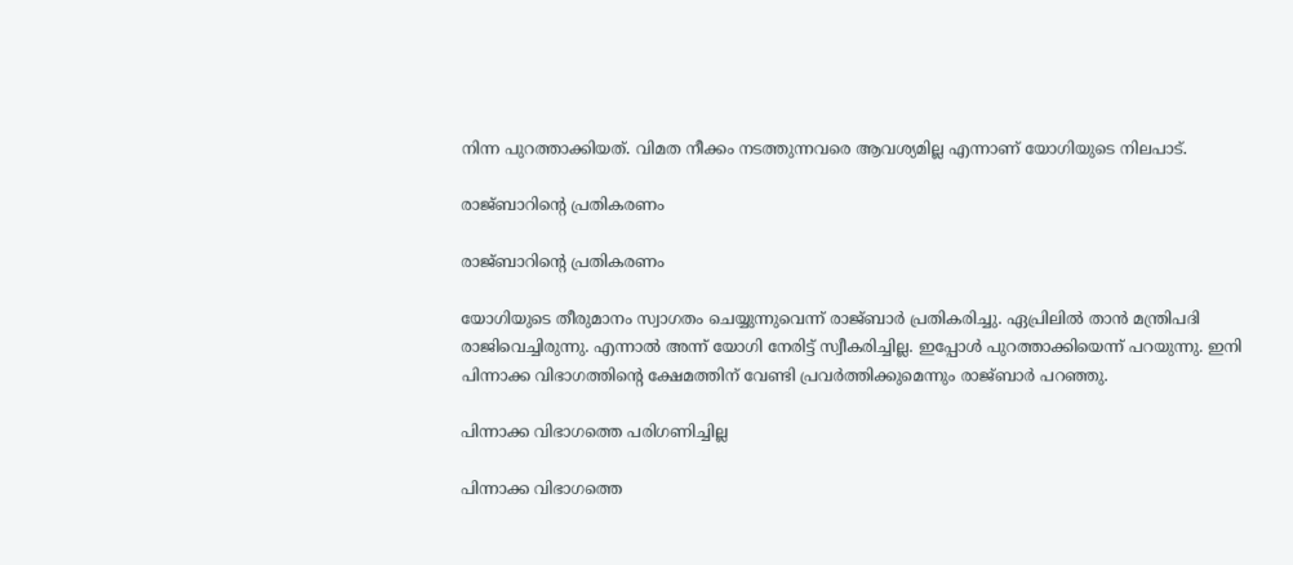നിന്ന പുറത്താക്കിയത്. വിമത നീക്കം നടത്തുന്നവരെ ആവശ്യമില്ല എന്നാണ് യോഗിയുടെ നിലപാട്.

രാജ്ബാറിന്റെ പ്രതികരണം

രാജ്ബാറിന്റെ പ്രതികരണം

യോഗിയുടെ തീരുമാനം സ്വാഗതം ചെയ്യുന്നുവെന്ന് രാജ്ബാര്‍ പ്രതികരിച്ചു. ഏപ്രിലില്‍ താന്‍ മന്ത്രിപദി രാജിവെച്ചിരുന്നു. എന്നാല്‍ അന്ന് യോഗി നേരിട്ട് സ്വീകരിച്ചില്ല. ഇപ്പോള്‍ പുറത്താക്കിയെന്ന് പറയുന്നു. ഇനി പിന്നാക്ക വിഭാഗത്തിന്റെ ക്ഷേമത്തിന് വേണ്ടി പ്രവര്‍ത്തിക്കുമെന്നും രാജ്ബാര്‍ പറഞ്ഞു.

പിന്നാക്ക വിഭാഗത്തെ പരിഗണിച്ചില്ല

പിന്നാക്ക വിഭാഗത്തെ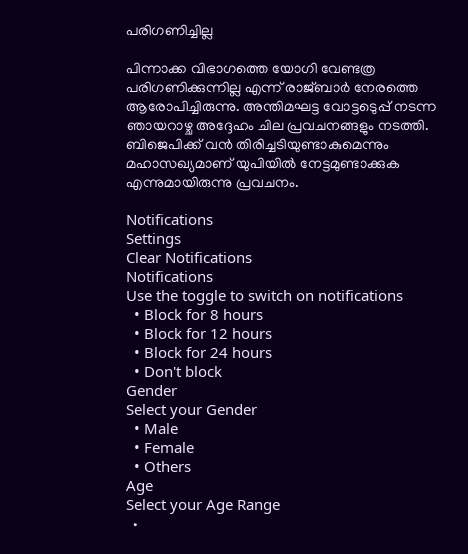പരിഗണിച്ചില്ല

പിന്നാക്ക വിഭാഗത്തെ യോഗി വേണ്ടത്ര പരിഗണിക്കുന്നില്ല എന്ന് രാജ്ബാര്‍ നേരത്തെ ആരോപിച്ചിരുന്നു. അന്തിമഘട്ട വോട്ടടെുപ്പ് നടന്ന ഞായറാഴ്ച അദ്ദേഹം ചില പ്രവചനങ്ങളും നടത്തി. ബിജെപിക്ക് വന്‍ തിരിച്ചടിയുണ്ടാകുമെന്നും മഹാസഖ്യമാണ് യുപിയില്‍ നേട്ടമുണ്ടാക്കുക എന്നുമായിരുന്നു പ്രവചനം.

Notifications
Settings
Clear Notifications
Notifications
Use the toggle to switch on notifications
  • Block for 8 hours
  • Block for 12 hours
  • Block for 24 hours
  • Don't block
Gender
Select your Gender
  • Male
  • Female
  • Others
Age
Select your Age Range
  •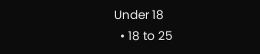Under 18
  • 18 to 25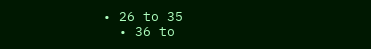• 26 to 35
  • 36 to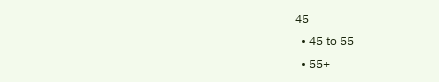45
  • 45 to 55
  • 55+